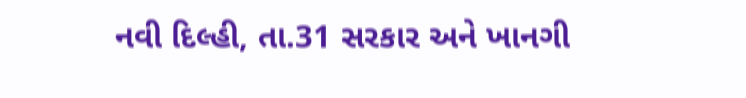નવી દિલ્હી, તા.31 સરકાર અને ખાનગી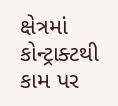ક્ષેત્રમાં કોન્ટ્રાક્ટથી કામ પર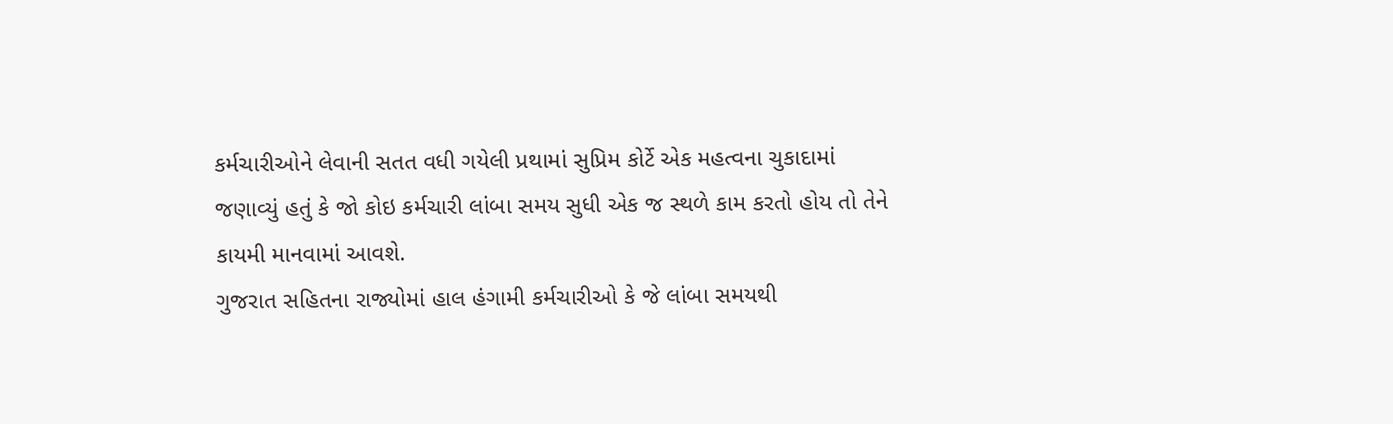કર્મચારીઓને લેવાની સતત વધી ગયેલી પ્રથામાં સુપ્રિમ કોર્ટે એક મહત્વના ચુકાદામાં જણાવ્યું હતું કે જો કોઇ કર્મચારી લાંબા સમય સુધી એક જ સ્થળે કામ કરતો હોય તો તેને કાયમી માનવામાં આવશે.
ગુજરાત સહિતના રાજ્યોમાં હાલ હંગામી કર્મચારીઓ કે જે લાંબા સમયથી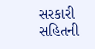સરકારી સહિતની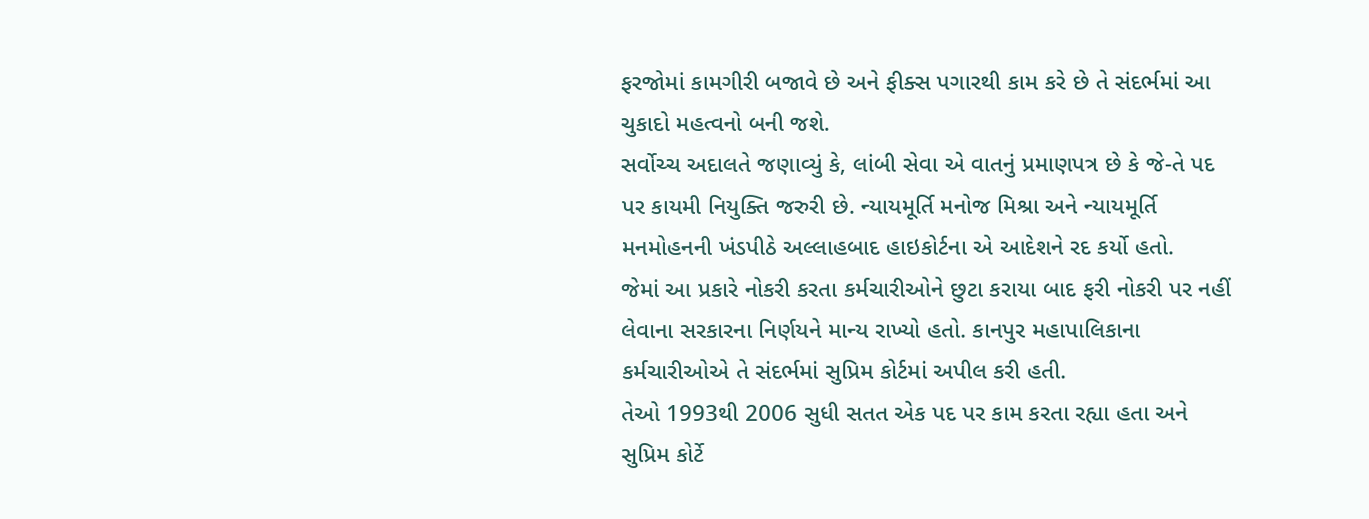ફરજોમાં કામગીરી બજાવે છે અને ફીક્સ પગારથી કામ કરે છે તે સંદર્ભમાં આ ચુકાદો મહત્વનો બની જશે.
સર્વોચ્ચ અદાલતે જણાવ્યું કે, લાંબી સેવા એ વાતનું પ્રમાણપત્ર છે કે જે-તે પદ પર કાયમી નિયુક્તિ જરુરી છે. ન્યાયમૂર્તિ મનોજ મિશ્રા અને ન્યાયમૂર્તિ મનમોહનની ખંડપીઠે અલ્લાહબાદ હાઇકોર્ટના એ આદેશને રદ કર્યો હતો.
જેમાં આ પ્રકારે નોકરી કરતા કર્મચારીઓને છુટા કરાયા બાદ ફરી નોકરી પર નહીં લેવાના સરકારના નિર્ણયને માન્ય રાખ્યો હતો. કાનપુર મહાપાલિકાના કર્મચારીઓએ તે સંદર્ભમાં સુપ્રિમ કોર્ટમાં અપીલ કરી હતી.
તેઓ 1993થી 2006 સુધી સતત એક પદ પર કામ કરતા રહ્યા હતા અને સુપ્રિમ કોર્ટે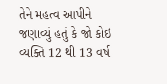તેને મહત્વ આપીને જણાવ્યું હતું કે જો કોઇ વ્યક્તિ 12 થી 13 વર્ષ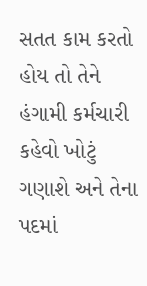સતત કામ કરતો હોય તો તેને હંગામી કર્મચારી કહેવો ખોટું ગણાશે અને તેના પદમાં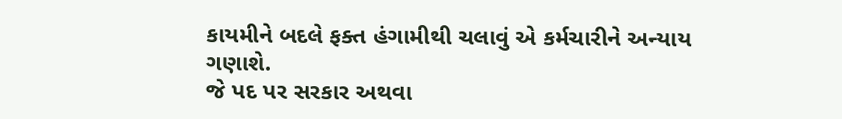કાયમીને બદલે ફક્ત હંગામીથી ચલાવું એ કર્મચારીને અન્યાય ગણાશે.
જે પદ પર સરકાર અથવા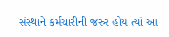સંસ્થાને કર્મચારીની જરુર હોય ત્યાં આ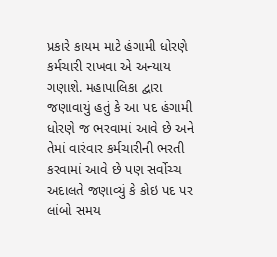પ્રકારે કાયમ માટે હંગામી ધોરણે કર્મચારી રાખવા એ અન્યાય ગણાશે. મહાપાલિકા દ્વારા જણાવાયું હતું કે આ પદ હંગામી ધોરણે જ ભરવામાં આવે છે અને તેમાં વારંવાર કર્મચારીની ભરતી કરવામાં આવે છે પણ સર્વોચ્ચ અદાલતે જણાવ્યું કે કોઇ પદ પર લાંબો સમય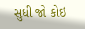સુધી જો કોઇ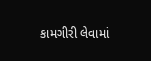કામગીરી લેવામાં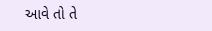આવે તો તે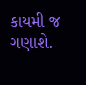કાયમી જ ગણાશે.